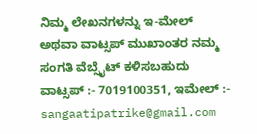ನಿಮ್ಮ ಲೇಖನಗಳನ್ನು ಇ-ಮೇಲ್ ಅಥವಾ ವಾಟ್ಸಪ್ ಮುಖಾಂತರ ನಮ್ಮ ಸಂಗತಿ ವೆಬ್ಸೈಟ್ ಕಳಿಸಬಹುದು ವಾಟ್ಸಪ್‌ :- 7019100351, ಇಮೇಲ್ :- sangaatipatrike@gmail.com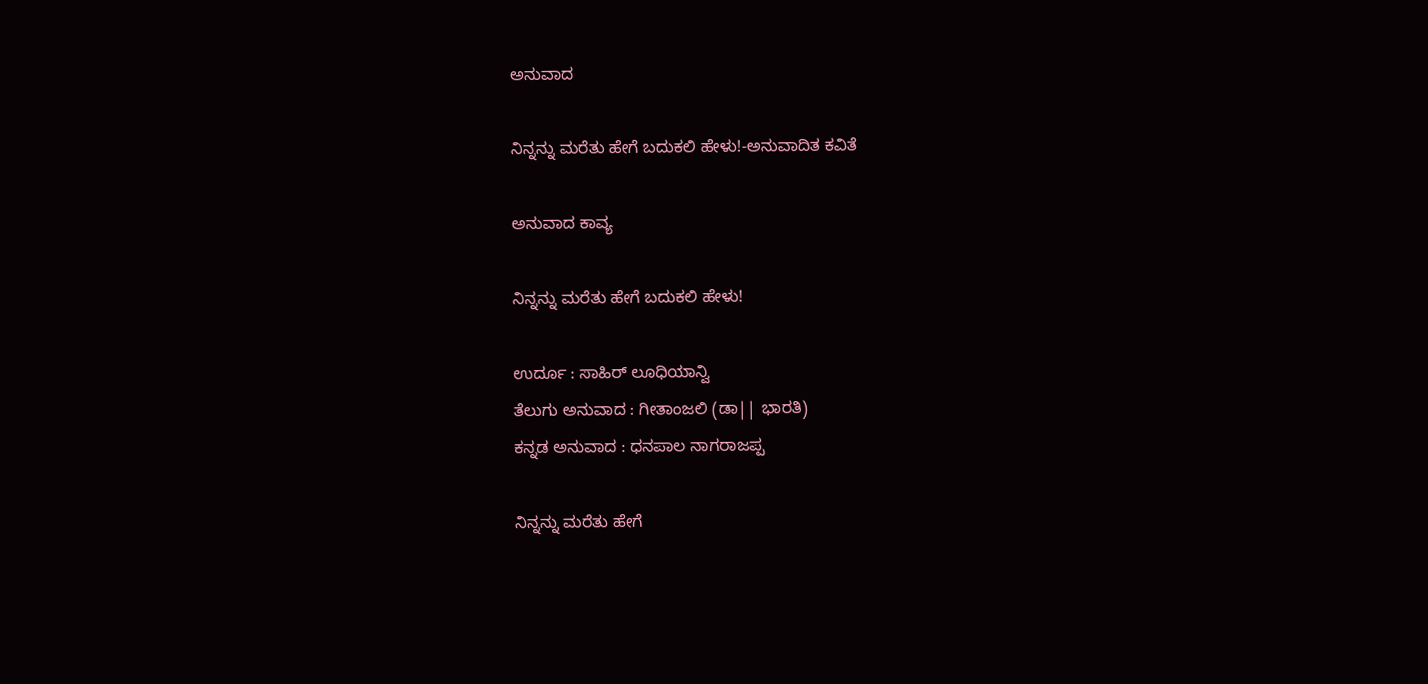ಅನುವಾದ

ನಿನ್ನನ್ನು ಮರೆತು ಹೇಗೆ ಬದುಕಲಿ ಹೇಳು!-ಅನುವಾದಿತ ಕವಿತೆ

ಅನುವಾದ ಕಾವ್ಯ

ನಿನ್ನನ್ನು ಮರೆತು ಹೇಗೆ ಬದುಕಲಿ ಹೇಳು!

ಉರ್ದೂ : ಸಾಹಿರ್ ಲೂಧಿಯಾನ್ವಿ
ತೆಲುಗು ಅನುವಾದ : ಗೀತಾಂಜಲಿ (ಡಾ|| ಭಾರತಿ)
ಕನ್ನಡ ಅನುವಾದ : ಧನಪಾಲ‌ ನಾಗರಾಜಪ್ಪ

ನಿನ್ನನ್ನು ಮರೆತು ಹೇಗೆ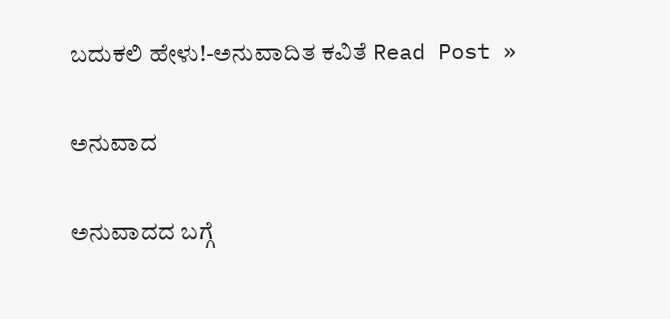ಬದುಕಲಿ ಹೇಳು!-ಅನುವಾದಿತ ಕವಿತೆ Read Post »

ಅನುವಾದ

ಅನುವಾದದ ಬಗ್ಗೆ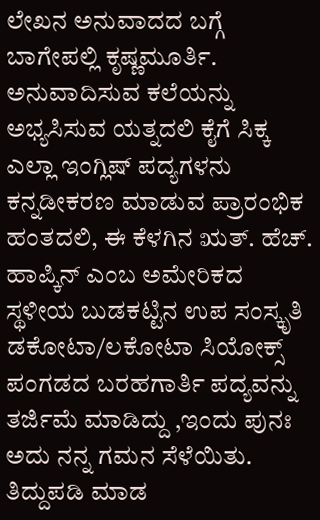ಲೇಖನ ಅನುವಾದದ ಬಗ್ಗೆ ಬಾಗೇಪಲ್ಲಿ ಕೃಷ್ಣಮೂರ್ತಿ. ಅನುವಾದಿಸುವ ಕಲೆಯನ್ನು ಅಭ್ಯಸಿಸುವ ಯತ್ನದಲಿ ಕೈಗೆ ಸಿಕ್ಕ ಎಲ್ಲಾ ಇಂಗ್ಲಿಷ್ ಪದ್ಯಗಳನು ಕನ್ನಡೀಕರಣ ಮಾಡುವ ಪ್ರಾರಂಭಿಕ ಹಂತದಲಿ, ಈ ಕೆಳಗಿನ ಋತ್. ಹೆಚ್. ಹಾಪ್ಕಿನ್ ಎಂಬ ಅಮೇರಿಕದ ಸ್ಥಳೀಯ ಬುಡಕಟ್ಟಿನ ಉಪ ಸಂಸ್ಕೃತಿ ಡಕೋಟಾ/ಲಕೋಟಾ ಸಿಯೋಕ್ಸ್ ಪಂಗಡದ ಬರಹಗಾರ್ತಿ ಪದ್ಯವನ್ನು ತರ್ಜಿಮೆ ಮಾಡಿದ್ದು ,ಇಂದು ಪುನಃ ಅದು ನನ್ನ ಗಮನ ಸೆಳೆಯಿತು. ತಿದ್ದುಪಡಿ ಮಾಡ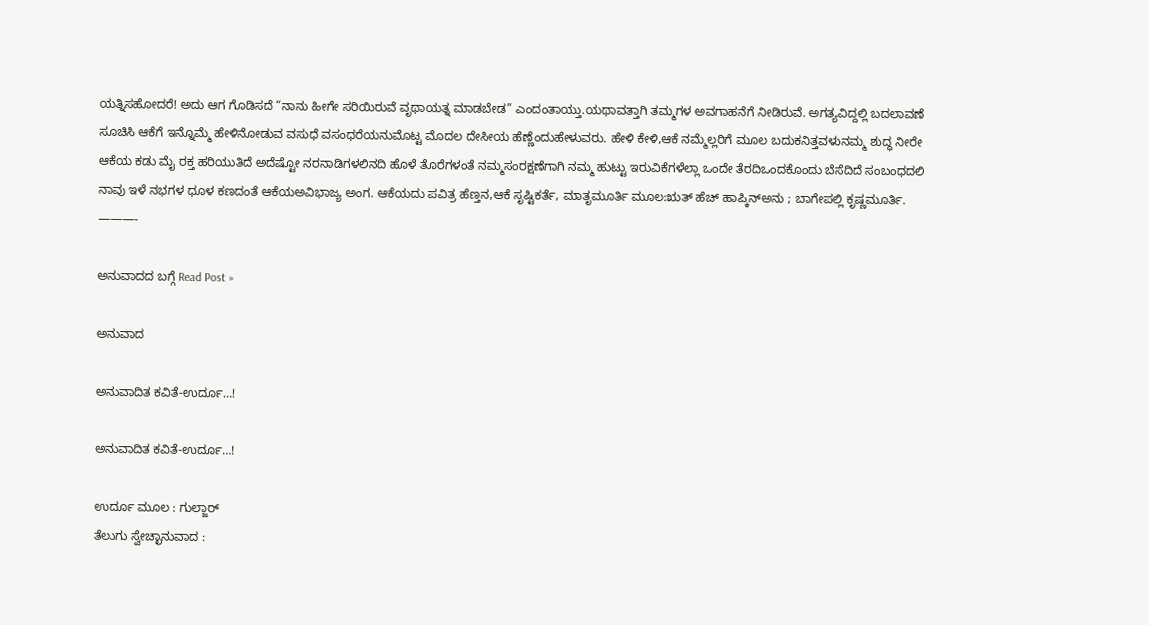ಯತ್ನಿಸಹೋದರೆ! ಅದು ಆಗ ಗೊಡಿಸದೆ “ನಾನು ಹೀಗೇ ಸರಿಯಿರುವೆ ವೃಥಾಯತ್ನ ಮಾಡಬೇಡ” ಎಂದಂತಾಯ್ತು.ಯಥಾವತ್ತಾಗಿ ತಮ್ಮಗಳ ಅವಗಾಹನೆಗೆ ನೀಡಿರುವೆ. ಅಗತ್ಯವಿದ್ದಲ್ಲಿ ಬದಲಾವಣೆ ಸೂಚಿಸಿ ಆಕೆಗೆ ಇನ್ನೊಮ್ಮೆ ಹೇಳಿನೋಡುವ ವಸುಧೆ ವಸಂಧರೆಯನುಮೊಟ್ಟ ಮೊದಲ ದೇಸೀಯ ಹೆಣ್ಣೆಂದುಹೇಳುವರು. ಹೇಳಿ ಕೇಳಿ,ಆಕೆ ನಮ್ಮೆಲ್ಲರಿಗೆ ಮೂಲ ಬದುಕನಿತ್ತವಳುನಮ್ಮ ಶುದ್ಧ ನೀರೇ ಆಕೆಯ ಕಡು ಮೈ ರಕ್ತ ಹರಿಯುತಿದೆ ಅದೆಷ್ಟೋ ನರನಾಡಿಗಳಲಿನದಿ ಹೊಳೆ ತೊರೆಗಳಂತೆ ನಮ್ಮಸಂರಕ್ಷಣೆಗಾಗಿ ನಮ್ಮ ಹುಟ್ಟು ಇರುವಿಕೆಗಳೆಲ್ಲಾ ಒಂದೇ ತೆರದಿಒಂದಕೊಂದು ಬೆಸೆದಿದೆ ಸಂಬಂಧದಲಿ ನಾವು ಇಳೆ ನಭಗಳ ಧೂಳ ಕಣದಂತೆ ಆಕೆಯಅವಿಭಾಜ್ಯ ಅಂಗ. ಆಕೆಯದು ಪವಿತ್ರ ಹೆಣ್ತನ,ಆಕೆ ಸೃಷ್ಟಿಕರ್ತೆ, ಮಾತೃಮೂರ್ತಿ ಮೂಲ:ಋತ್ ಹೆಚ್ ಹಾಪ್ಕಿನ್ಅನು ; ಬಾಗೇಪಲ್ಲಿ ಕೃಷ್ಣಮೂರ್ತಿ. ———-

ಅನುವಾದದ ಬಗ್ಗೆ Read Post »

ಅನುವಾದ

ಅನುವಾದಿತ ಕವಿತೆ-ಉರ್ದೂ…!

ಅನುವಾದಿತ ಕವಿತೆ-ಉರ್ದೂ…!

ಉರ್ದೂ ಮೂಲ : ಗುಲ್ಜಾರ್
ತೆಲುಗು ಸ್ವೇಚ್ಛಾನುವಾದ :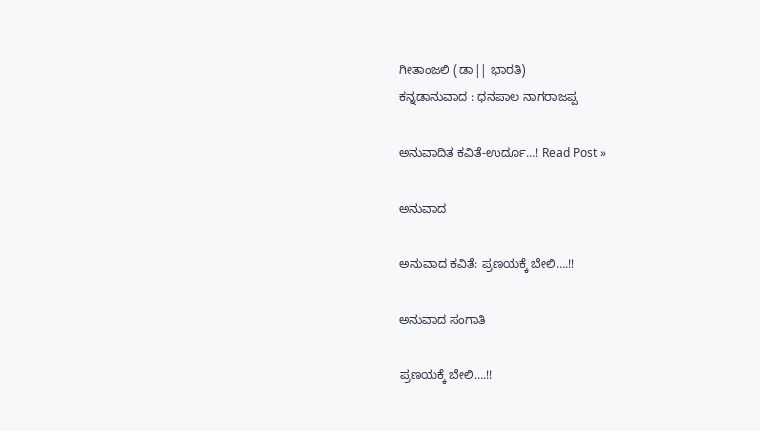ಗೀತಾಂಜಲಿ (ಡಾ|| ಭಾರತಿ)
ಕನ್ನಡಾನುವಾದ : ಧನಪಾಲ ನಾಗರಾಜಪ್ಪ

ಅನುವಾದಿತ ಕವಿತೆ-ಉರ್ದೂ…! Read Post »

ಅನುವಾದ

ಅನುವಾದ ಕವಿತೆ: ಪ್ರಣಯಕ್ಕೆ ಬೇಲಿ….!!

ಅನುವಾದ ಸಂಗಾತಿ

ಪ್ರಣಯಕ್ಕೆ ಬೇಲಿ….!!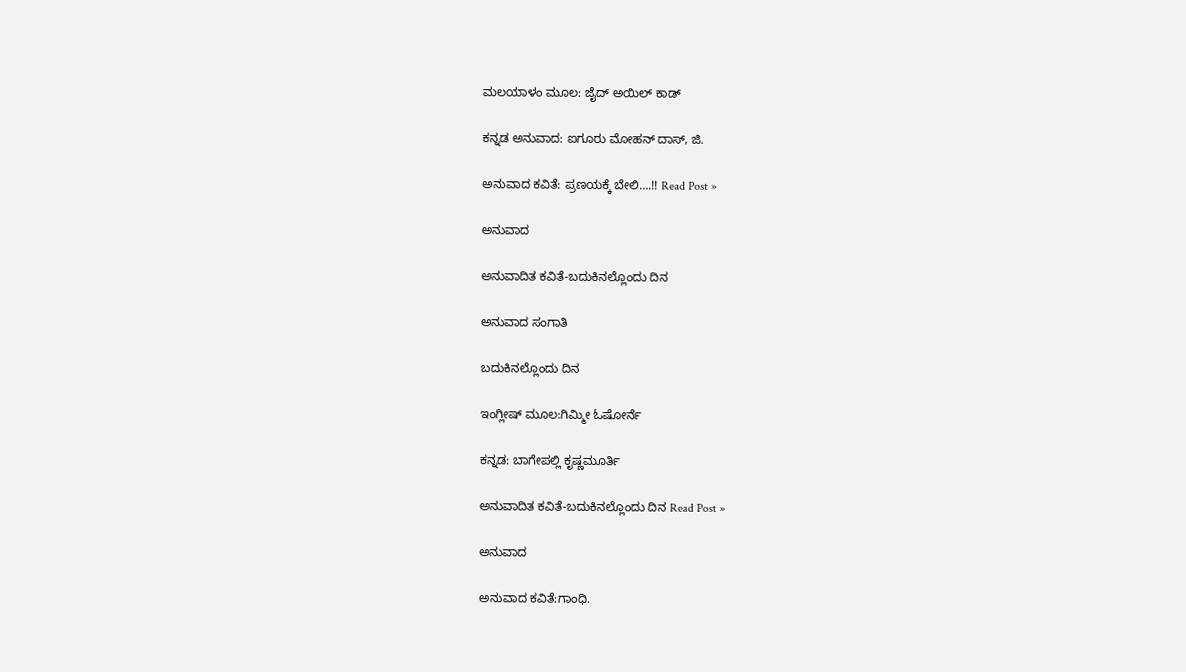ಮಲಯಾಳಂ ಮೂಲ: ಜೈದ್ ಅಯಿಲ್ ಕಾಡ್

ಕನ್ನಡ ಅನುವಾದ: ಐಗೂರು ಮೋಹನ್ ದಾಸ್, ಜಿ.

ಅನುವಾದ ಕವಿತೆ: ಪ್ರಣಯಕ್ಕೆ ಬೇಲಿ….!! Read Post »

ಅನುವಾದ

ಅನುವಾದಿತ ಕವಿತೆ-ಬದುಕಿನಲ್ಲೊಂದು ದಿನ

ಅನುವಾದ ಸಂಗಾತಿ

ಬದುಕಿನಲ್ಲೊಂದು ದಿನ

ಇಂಗ್ಲೀಷ್ ಮೂಲ:ಗಿಮ್ಮೀ ಓಷೋರ್ನೆ

ಕನ್ನಡ: ಬಾಗೇಪಲ್ಲಿ ಕೃಷ್ಣಮೂರ್ತಿ

ಅನುವಾದಿತ ಕವಿತೆ-ಬದುಕಿನಲ್ಲೊಂದು ದಿನ Read Post »

ಅನುವಾದ

ಅನುವಾದ ಕವಿತೆ:ಗಾಂಧಿ.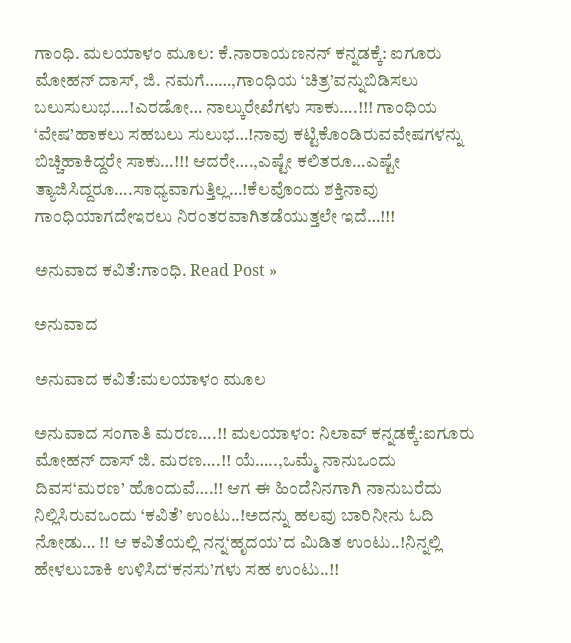ಗಾಂಧಿ. ಮಲಯಾಳಂ ಮೂಲ: ಕೆ.ನಾರಾಯಣನನ್ ಕನ್ನಡಕ್ಕೆ: ಐಗೂರು ಮೋಹನ್ ದಾಸ್, ಜಿ. ನಮಗೆ……,ಗಾಂಧಿಯ ‘ಚಿತ್ರ’ವನ್ನುಬಿಡಿಸಲು ಬಲುಸುಲುಭ….!ಎರಡೋ… ನಾಲ್ಕುರೇಖೆಗಳು ಸಾಕು….!!! ಗಾಂಧಿಯ ‘ವೇಷ’ಹಾಕಲು ಸಹಬಲು ಸುಲುಭ…!ನಾವು ಕಟ್ಟಿಕೊಂಡಿರುವವೇಷಗಳನ್ನು ಬಿಚ್ಚಿಹಾಕಿದ್ದರೇ ಸಾಕು…!!! ಆದರೇ….,ಎಷ್ಟೇ ಕಲಿತರೂ…ಎಷ್ಟೇ ತ್ಯಾಜಿಸಿದ್ದರೂ….ಸಾಧ್ಯವಾಗುತ್ತಿಲ್ಲ…!ಕೆಲವೊಂದು ಶಕ್ತಿನಾವು ಗಾಂಧಿಯಾಗದೇಇರಲು ನಿರಂತರವಾಗಿತಡೆಯುತ್ತಲೇ ಇದೆ…!!!

ಅನುವಾದ ಕವಿತೆ:ಗಾಂಧಿ. Read Post »

ಅನುವಾದ

ಅನುವಾದ ಕವಿತೆ:ಮಲಯಾಳಂ ಮೂಲ

ಅನುವಾದ ಸಂಗಾತಿ ಮರಣ….!! ಮಲಯಾಳಂ: ನಿಲಾವ್ ಕನ್ನಡಕ್ಕೆ:ಐಗೂರು ಮೋಹನ್ ದಾಸ್ ಜಿ. ಮರಣ….!! ಯೆ…..,ಒಮ್ಮೆ ನಾನುಒಂದು ದಿವಸ‘ಮರಣ’ ಹೊಂದುವೆ….!! ಆಗ ಈ ಹಿಂದೆನಿನಗಾಗಿ ನಾನುಬರೆದು ನಿಲ್ಲಿಸಿರುವಒಂದು ‘ಕವಿತೆ’ ಉಂಟು..!ಅದನ್ನು ಹಲವು ಬಾರಿನೀನು ಓದಿ ನೋಡು… !! ಆ ಕವಿತೆಯಲ್ಲಿ ನನ್ನ‘ಹೃದಯ’ದ ಮಿಡಿತ ಉಂಟು..!ನಿನ್ನಲ್ಲಿ ಹೇಳಲುಬಾಕಿ ಉಳಿಸಿದ‘ಕನಸು’ಗಳು ಸಹ ಉಂಟು..!!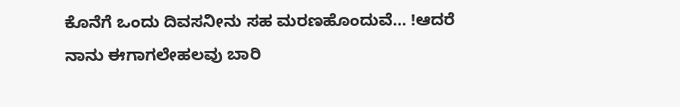ಕೊನೆಗೆ ಒಂದು ದಿವಸನೀನು ಸಹ ಮರಣಹೊಂದುವೆ… !ಆದರೆ ನಾನು ಈಗಾಗಲೇಹಲವು ಬಾರಿ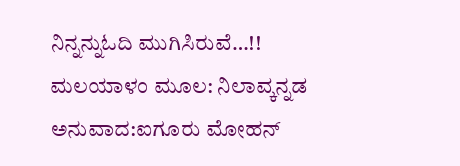ನಿನ್ನನ್ನುಓದಿ ಮುಗಿಸಿರುವೆ…!! ಮಲಯಾಳಂ ಮೂಲ: ನಿಲಾವ್ಕನ್ನಡ ಅನುವಾದ:ಐಗೂರು ಮೋಹನ್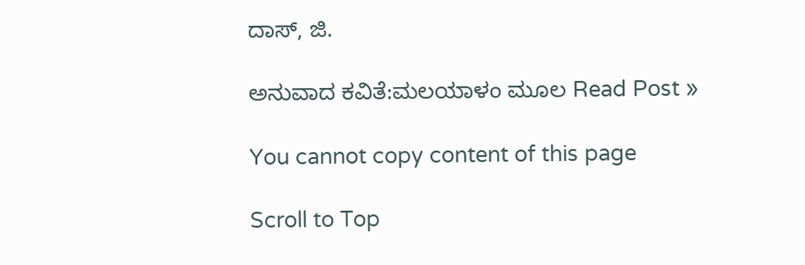ದಾಸ್, ಜಿ.

ಅನುವಾದ ಕವಿತೆ:ಮಲಯಾಳಂ ಮೂಲ Read Post »

You cannot copy content of this page

Scroll to Top